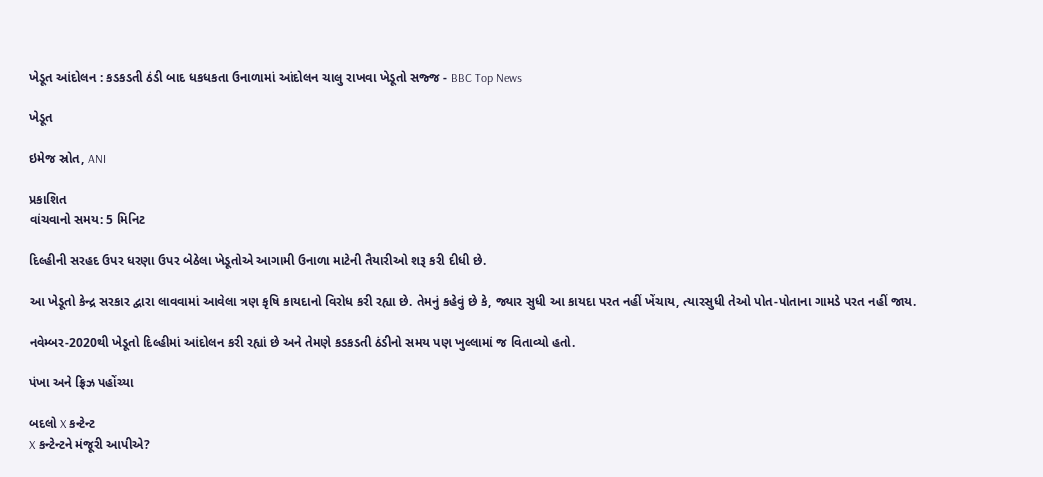ખેડૂત આંદોલન : કડકડતી ઠંડી બાદ ધકધકતા ઉનાળામાં આંદોલન ચાલુ રાખવા ખેડૂતો સજ્જ - BBC Top News

ખેડૂત

ઇમેજ સ્રોત, ANI

પ્રકાશિત
વાંચવાનો સમય: 5 મિનિટ

દિલ્હીની સરહદ ઉપર ધરણા ઉપર બેઠેલા ખેડૂતોએ આગામી ઉનાળા માટેની તૈયારીઓ શરૂ કરી દીધી છે.

આ ખેડૂતો કેન્દ્ર સરકાર દ્વારા લાવવામાં આવેલા ત્રણ કૃષિ કાયદાનો વિરોધ કરી રહ્યા છે. તેમનું કહેવું છે કે, જ્યાર સુધી આ કાયદા પરત નહીં ખેંચાય, ત્યારસુધી તેઓ પોત-પોતાના ગામડે પરત નહીં જાય.

નવેમ્બર-2020થી ખેડૂતો દિલ્હીમાં આંદોલન કરી રહ્યાં છે અને તેમણે કડકડતી ઠંડીનો સમય પણ ખુલ્લામાં જ વિતાવ્યો હતો.

પંખા અને ફ્રિઝ પહોંચ્યા

બદલો X કન્ટેન્ટ
X કન્ટેન્ટને મંજૂરી આપીએ?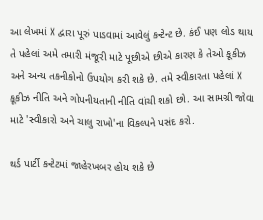આ લેખમાં X દ્વારા પૂરું પાડવામાં આવેલું કન્ટેન્ટ છે. કંઈ પણ લોડ થાય તે પહેલાં અમે તમારી મંજૂરી માટે પૂછીએ છીએ કારણ કે તેઓ કૂકીઝ અને અન્ય તકનીકોનો ઉપયોગ કરી શકે છે. તમે સ્વીકારતા પહેલાં X કૂકીઝ નીતિ અને ગોપનીયતાની નીતિ વાંચી શકો છો. આ સામગ્રી જોવા માટે 'સ્વીકારો અને ચાલુ રાખો'ના વિકલ્પને પસંદ કરો.

થર્ડ પાર્ટી કન્ટેટમાં જાહેરખબર હોય શકે છે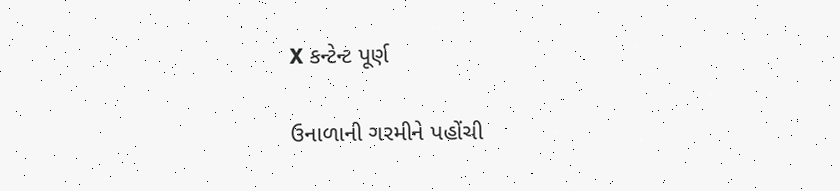X કન્ટેન્ટ પૂર્ણ

ઉનાળાની ગરમીને પહોંચી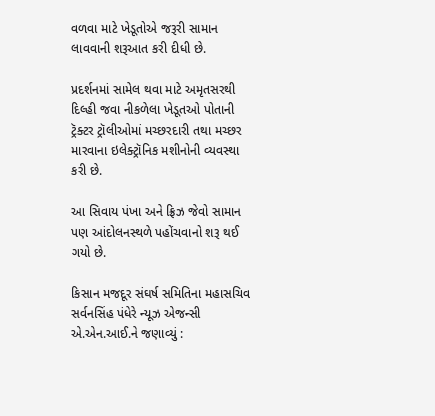વળવા માટે ખેડૂતોએ જરૂરી સામાન લાવવાની શરૂઆત કરી દીધી છે.

પ્રદર્શનમાં સામેલ થવા માટે અમૃતસરથી દિલ્હી જવા નીકળેલા ખેડૂતઓ પોતાની ટ્રૅક્ટર ટ્રૉલીઓમાં મચ્છરદારી તથા મચ્છર મારવાના ઇલેક્ટ્રૉનિક મશીનોની વ્યવસ્થા કરી છે.

આ સિવાય પંખા અને ફ્રિઝ જેવો સામાન પણ આંદોલનસ્થળે પહોંચવાનો શરૂ થઈ ગયો છે.

કિસાન મજદૂર સંઘર્ષ સમિતિના મહાસચિવ સર્વનસિંહ પંધેરે ન્યૂઝ એજન્સી એ.એન.આઈ.ને જણાવ્યું :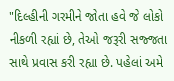"દિલ્હીની ગરમીને જોતા હવે જે લોકો નીકળી રહ્યાં છે, તેઓ જરૂરી સજ્જતા સાથે પ્રવાસ કરી રહ્યા છે. પહેલાં અમે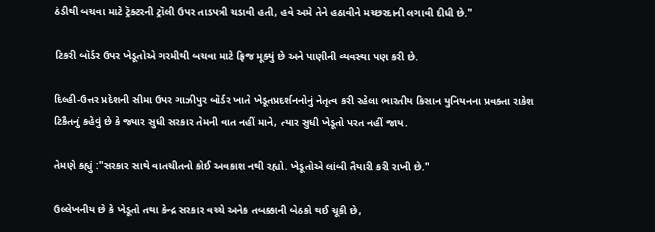ઠંડીથી બચવા માટે ટ્રૅક્ટરની ટ્રૉલી ઉપર તાડપત્રી ચડાવી હતી, હવે અમે તેને હઠાવીને મચ્છરદાની લગાવી દીધી છે."

ટિકરી બૉર્ડર ઉપર ખેડૂતોએ ગરમીથી બચવા માટે ફ્રિજ મૂક્યું છે અને પાણીની વ્યવસ્થા પણ કરી છે.

દિલ્હી-ઉત્તર પ્રદેશની સીમા ઉપર ગાઝીપુર બૉર્ડર ખાતે ખેડૂતપ્રદર્શનનોનું નેતૃત્વ કરી રહેલા ભારતીય કિસાન યુનિયનના પ્રવક્તા રાકેશ ટિકૈતનું કહેવું છે કે જ્યાર સુધી સરકાર તેમની વાત નહીં માને, ત્યાર સુધી ખેડૂતો પરત નહીં જાય.

તેમણે કહ્યું :"સરકાર સાથે વાતચીતનો કોઈ અવકાશ નથી રહ્યો. ખેડૂતોએ લાંબી તૈયારી કરી રાખી છે."

ઉલ્લેખનીય છે કે ખેડૂતો તથા કેન્દ્ર સરકાર વચ્ચે અનેક તબક્કાની બેઠકો થઈ ચૂકી છે,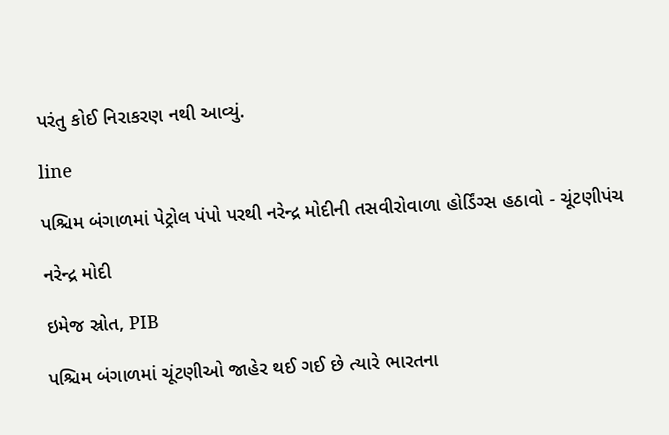પરંતુ કોઈ નિરાકરણ નથી આવ્યું.

line

પશ્ચિમ બંગાળમાં પેટ્રોલ પંપો પરથી નરેન્દ્ર મોદીની તસવીરોવાળા હોર્ડિંગ્સ હઠાવો - ચૂંટણીપંચ

નરેન્દ્ર મોદી

ઇમેજ સ્રોત, PIB

પશ્ચિમ બંગાળમાં ચૂંટણીઓ જાહેર થઈ ગઈ છે ત્યારે ભારતના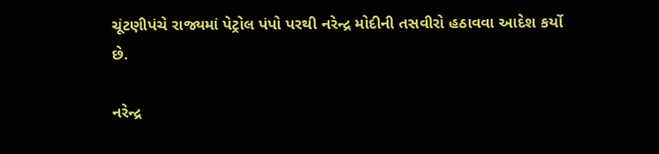ચૂંટણીપંચે રાજ્યમાં પેટ્રોલ પંપો પરથી નરેન્દ્ર મોદીની તસવીરો હઠાવવા આદેશ કર્યો છે.

નરેન્દ્ર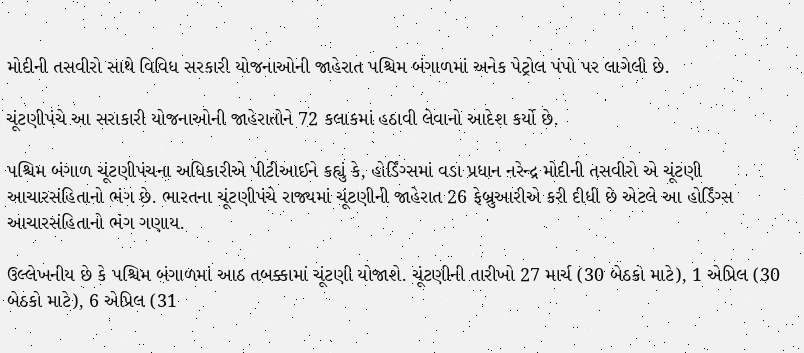મોદીની તસવીરો સાથે વિવિધ સરકારી યોજનાઓની જાહેરાત પશ્ચિમ બંગાળમાં અનેક પેટ્રોલ પંપો પર લાગેલી છે.

ચૂંટણીપંચે આ સરાકારી યોજનાઓની જાહેરાતોને 72 કલાકમાં હઠાવી લેવાનો આદેશ કર્યો છે.

પશ્ચિમ બંગાળ ચૂંટણીપંચના અધિકારીએ પીટીઆઈને કહ્યું કે, હોર્ડિંગ્સમાં વડા પ્રધાન નરેન્દ્ર મોદીની તસવીરો એ ચૂંટણી આચારસંહિતાનો ભંગ છે. ભારતના ચૂંટણીપંચે રાજ્યમાં ચૂંટણીની જાહેરાત 26 ફેબ્રુઆરીએ કરી દીધી છે એટલે આ હોર્ડિંગ્સ આચારસંહિતાનો ભંગ ગણાય.

ઉલ્લેખનીય છે કે પશ્ચિમ બંગાળમાં આઠ તબક્કામાં ચૂંટણી યોજાશે. ચૂંટણીની તારીખો 27 માર્ચ (30 બેઠકો માટે), 1 એપ્રિલ (30 બેઠકો માટે), 6 એપ્રિલ (31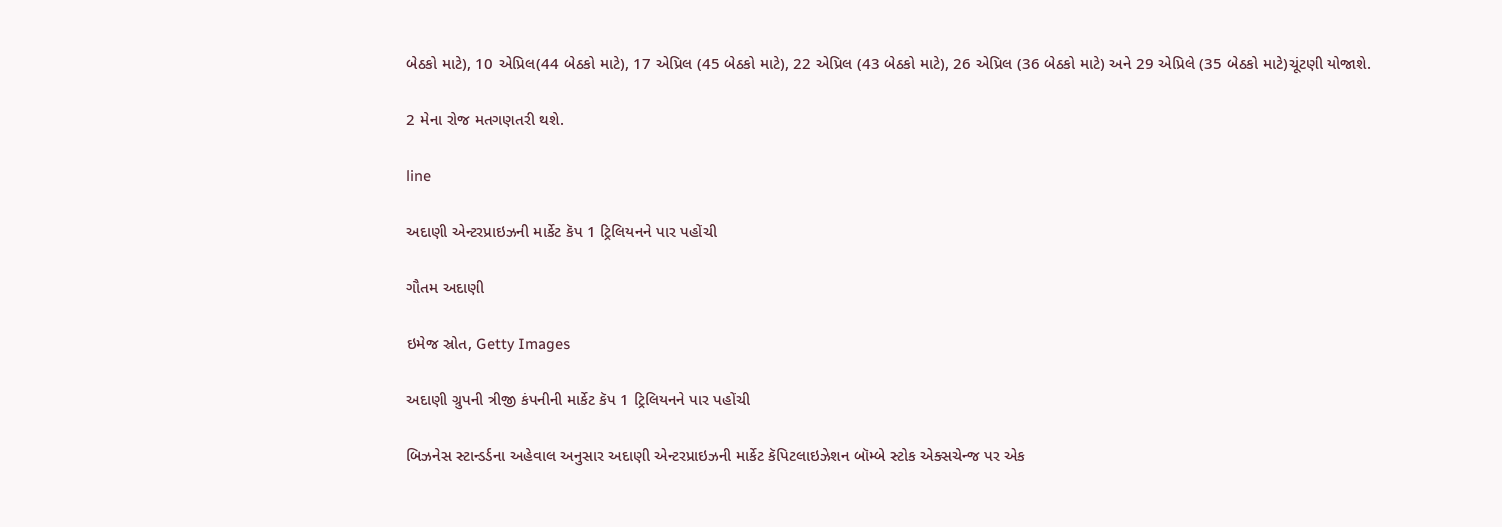બેઠકો માટે), 10 એપ્રિલ(44 બેઠકો માટે), 17 એપ્રિલ (45 બેઠકો માટે), 22 એપ્રિલ (43 બેઠકો માટે), 26 એપ્રિલ (36 બેઠકો માટે) અને 29 એપ્રિલે (35 બેઠકો માટે)ચૂંટણી યોજાશે.

2 મેના રોજ મતગણતરી થશે.

line

અદાણી એન્ટરપ્રાઇઝની માર્કેટ કૅપ 1 ટ્રિલિયનને પાર પહોંચી

ગૌતમ અદાણી

ઇમેજ સ્રોત, Getty Images

અદાણી ગ્રુપની ત્રીજી કંપનીની માર્કેટ કૅપ 1 ટ્રિલિયનને પાર પહોંચી

બિઝનેસ સ્ટાન્ડર્ડના અહેવાલ અનુસાર અદાણી એન્ટરપ્રાઇઝની માર્કેટ કૅપિટલાઇઝેશન બૉમ્બે સ્ટોક એક્સચેન્જ પર એક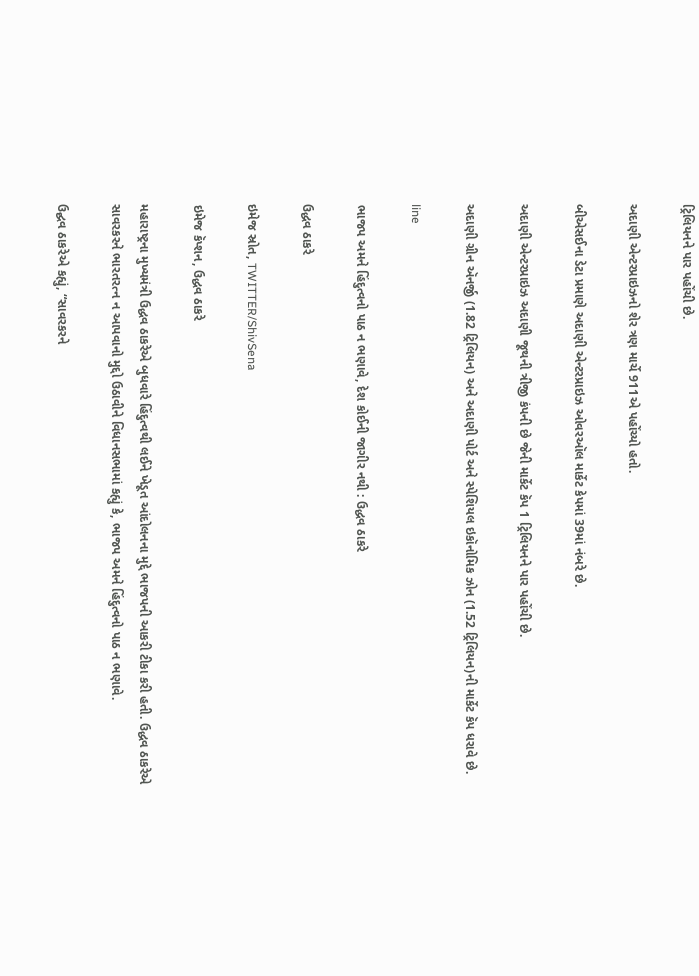ટ્રિલિયનને પાર પહોંચી છે.

અદાણી એન્ટરપ્રાઇઝનો શેર ત્રણ માર્ચે 911એ પહોંચ્યો હતો.

બીએસઈના ડેટા પ્રમાણે અદાણી એન્ટરપ્રાઇઝ ઓવરઑલ માર્કેટ કેપમાં 39માં નંબરે છે.

અદાણી એન્ટરપ્રાઇઝ અદાણી જૂથની ત્રીજી કંપની છે જેની માર્કેટ કૅપ 1 ટ્રિલિયનને પાર પહોંચી છે.

અદાણી ગ્રીન ઍનર્જી (1.82 ટ્રિલિયન) અને અદાણી પોર્ટ અને સ્પેશિયલ ઇકૉનોમિક ઝોન (1.52 ટ્રિલિયન)ની માર્કેટ કૅપ ધરાવે છે.

line

ભાજપ અમને હિંદુત્વનો પાઠ ન ભણાવે, દેશ કોઈની જાગીર નથી : ઉદ્ધવ ઠાકરે

ઉદ્ધવ ઠાકરે

ઇમેજ સ્રોત, TWITTER/ShivSena

ઇમેજ કૅપ્શન, ઉદ્ધવ ઠાકરે

મહારાષ્ટ્રના મુખ્યમંત્રી ઉદ્ધવ ઠાકરેએ બુધવારે હિંદુત્વથી લઈને ખેડૂત આંદોલનના મુદ્દે ભાજપની આકરી ટીકા કરી હતી. ઉદ્ધવ ઠાકરેએ સાવરકરને ભારતરત્ન ન આપવાનો મુદ્દો ઉઠાવીને વિધાનસભામાં કહ્યું કે, ભાજપ અમને હિંદુત્વનો પાઠ ન ભણાવે.

ઉદ્ઘવ ઠાકરેએ કહ્યું, “સાવરકરને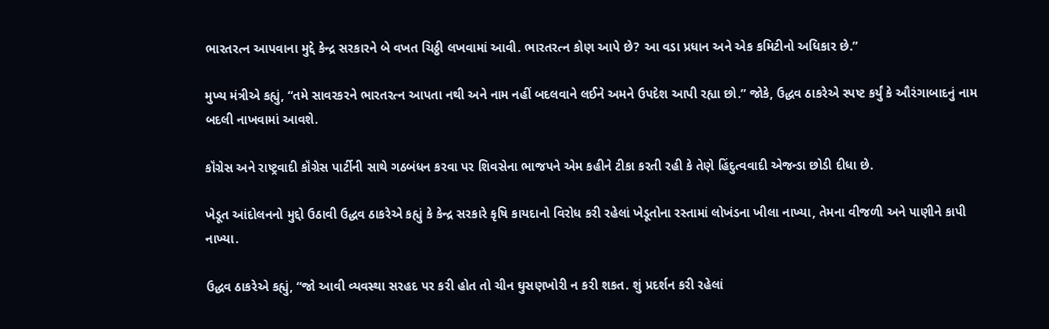ભારતરત્ન આપવાના મુદ્દે કેન્દ્ર સરકારને બે વખત ચિઠ્ઠી લખવામાં આવી. ભારતરત્ન કોણ આપે છે? આ વડા પ્રધાન અને એક કમિટીનો અધિકાર છે.”

મુખ્ય મંત્રીએ કહ્યું, “તમે સાવરકરને ભારતરત્ન આપતા નથી અને નામ નહીં બદલવાને લઈને અમને ઉપદેશ આપી રહ્યા છો.” જોકે, ઉદ્ધવ ઠાકરેએ સ્પષ્ટ કર્યું કે ઔરંગાબાદનું નામ બદલી નાખવામાં આવશે.

કૉંગ્રેસ અને રાષ્ટ્રવાદી કૉંગ્રેસ પાર્ટીની સાથે ગઠબંધન કરવા પર શિવસેના ભાજપને એમ કહીને ટીકા કરતી રહી કે તેણે હિંદુત્વવાદી એજન્ડા છોડી દીધા છે.

ખેડૂત આંદોલનનો મુદ્દો ઉઠાવી ઉદ્ધવ ઠાકરેએ કહ્યું કે કેન્દ્ર સરકારે કૃષિ કાયદાનો વિરોધ કરી રહેલાં ખેડૂતોના રસ્તામાં લોખંડના ખીલા નાખ્યા, તેમના વીજળી અને પાણીને કાપી નાખ્યા.

ઉદ્ધવ ઠાકરેએ કહ્યું, “જો આવી વ્યવસ્થા સરહદ પર કરી હોત તો ચીન ઘુસણખોરી ન કરી શકત. શું પ્રદર્શન કરી રહેલાં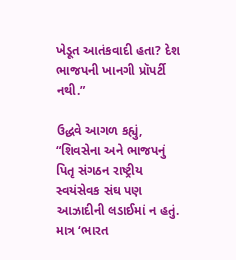ખેડૂત આતંકવાદી હતા? દેશ ભાજપની ખાનગી પ્રૉપર્ટી નથી.”

ઉદ્ધવે આગળ કહ્યું, “શિવસેના અને ભાજપનું પિતૃ સંગઠન રાષ્ટ્રીય સ્વયંસેવક સંઘ પણ આઝાદીની લડાઈમાં ન હતું. માત્ર ‘ભારત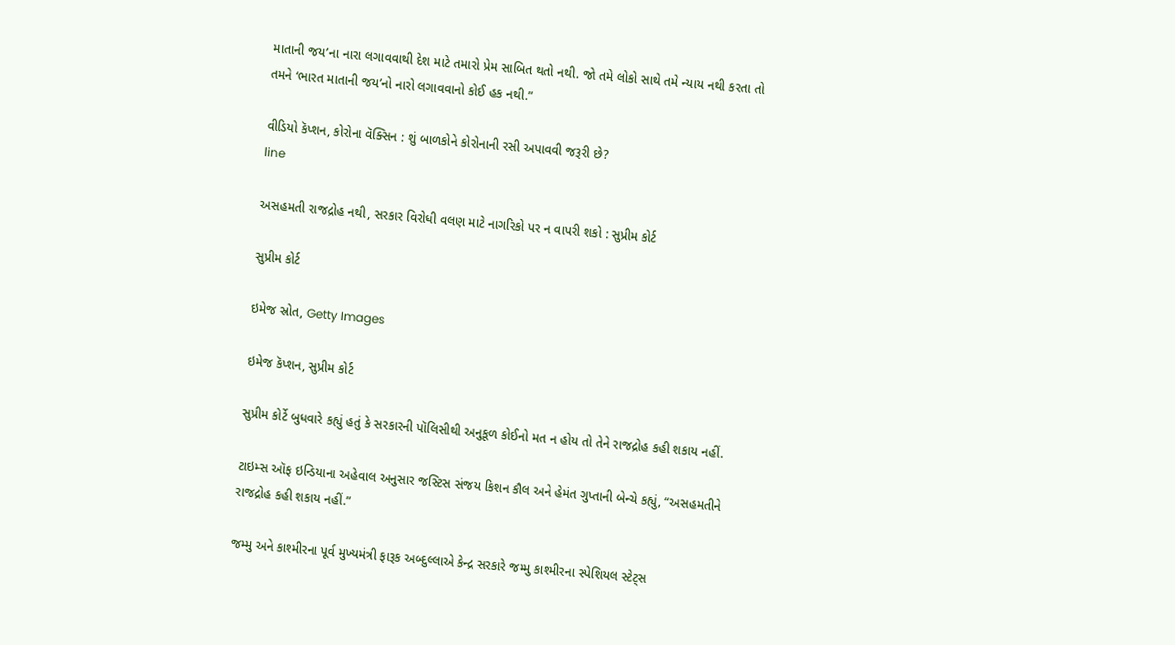માતાની જય’ના નારા લગાવવાથી દેશ માટે તમારો પ્રેમ સાબિત થતો નથી. જો તમે લોકો સાથે તમે ન્યાય નથી કરતા તો તમને ‘ભારત માતાની જય’નો નારો લગાવવાનો કોઈ હક નથી.”

વીડિયો કૅપ્શન, કોરોના વૅક્સિન : શું બાળકોને કોરોનાની રસી અપાવવી જરૂરી છે?
line

અસહમતી રાજદ્રોહ નથી, સરકાર વિરોધી વલણ માટે નાગરિકો પર ન વાપરી શકો : સુપ્રીમ કોર્ટ

સુપ્રીમ કોર્ટ

ઇમેજ સ્રોત, Getty Images

ઇમેજ કૅપ્શન, સુપ્રીમ કોર્ટ

સુપ્રીમ કોર્ટે બુધવારે કહ્યું હતું કે સરકારની પૉલિસીથી અનુકૂળ કોઈનો મત ન હોય તો તેને રાજદ્રોહ કહી શકાય નહીં.

ટાઇમ્સ ઑફ ઇન્ડિયાના અહેવાલ અનુસાર જસ્ટિસ સંજય કિશન કૌલ અને હેમંત ગુપ્તાની બેન્ચે કહ્યું, “અસહમતીને રાજદ્રોહ કહી શકાય નહીં.”

જમ્મુ અને કાશ્મીરના પૂર્વ મુખ્યમંત્રી ફારૂક અબ્દુલ્લાએ કેન્દ્ર સરકારે જમ્મુ કાશ્મીરના સ્પેશિયલ સ્ટેટ્સ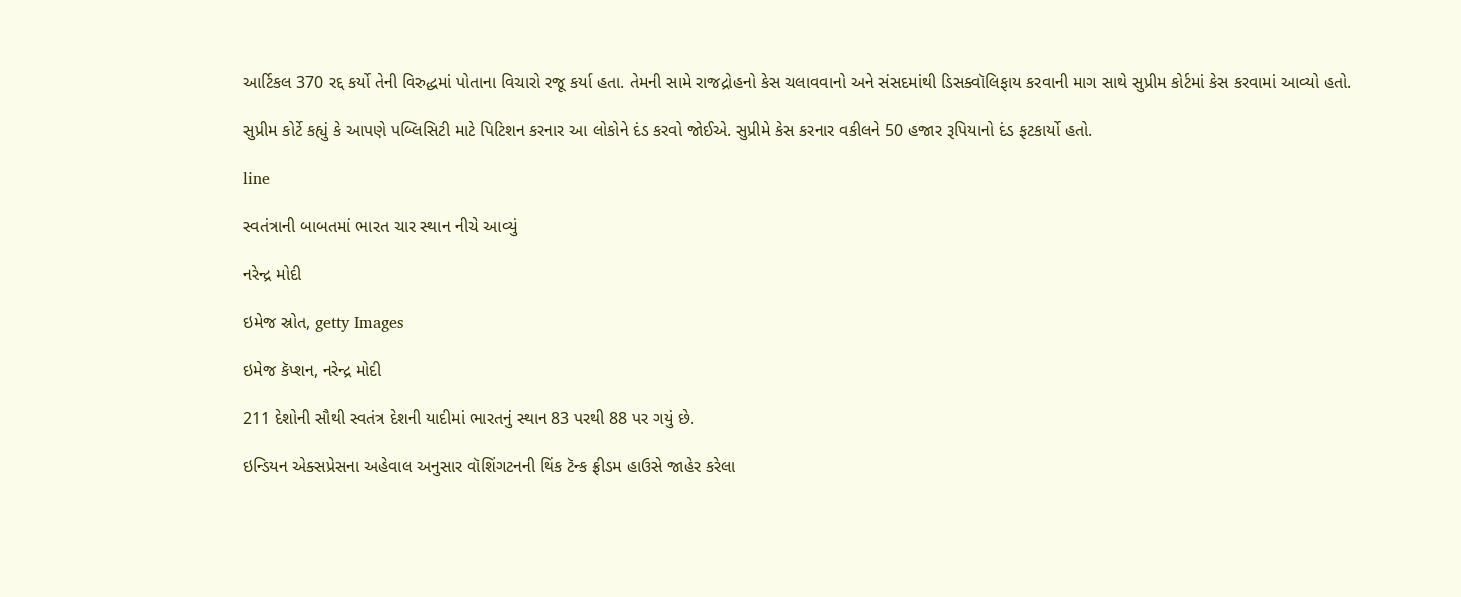આર્ટિકલ 370 રદ્દ કર્યો તેની વિરુદ્ધમાં પોતાના વિચારો રજૂ કર્યા હતા. તેમની સામે રાજદ્રોહનો કેસ ચલાવવાનો અને સંસદમાંથી ડિસક્વૉલિફાય કરવાની માગ સાથે સુપ્રીમ કોર્ટમાં કેસ કરવામાં આવ્યો હતો.

સુપ્રીમ કોર્ટે કહ્યું કે આપણે પબ્લિસિટી માટે પિટિશન કરનાર આ લોકોને દંડ કરવો જોઈએ. સુપ્રીમે કેસ કરનાર વકીલને 50 હજાર રૂપિયાનો દંડ ફટકાર્યો હતો.

line

સ્વતંત્રાની બાબતમાં ભારત ચાર સ્થાન નીચે આવ્યું

નરેન્દ્ર મોદી

ઇમેજ સ્રોત, getty Images

ઇમેજ કૅપ્શન, નરેન્દ્ર મોદી

211 દેશોની સૌથી સ્વતંત્ર દેશની યાદીમાં ભારતનું સ્થાન 83 પરથી 88 પર ગયું છે.

ઇન્ડિયન એક્સપ્રેસના અહેવાલ અનુસાર વૉશિંગટનની થિંક ટૅન્ક ફ્રીડમ હાઉસે જાહેર કરેલા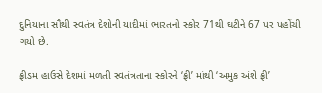દુનિયાના સૌથી સ્વતંત્ર દેશોની યાદીમાં ભારતનો સ્કોર 71થી ઘટીને 67 પર પહોંચી ગયો છે.

ફ્રીડમ હાઉસે દેશમાં મળતી સ્વતંત્રતાના સ્કોરને ‘ફ્રી’ માંથી ‘અમુક અંશે ફ્રી’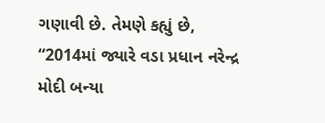ગણાવી છે. તેમણે કહ્યું છે, “2014માં જ્યારે વડા પ્રધાન નરેન્દ્ર મોદી બન્યા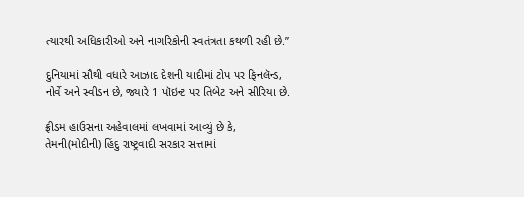ત્યારથી અધિકારીઓ અને નાગરિકોની સ્વતંત્રતા કથળી રહી છે.”

દુનિયામાં સૌથી વધારે આઝાદ દેશની યાદીમાં ટોપ પર ફિનલૅન્ડ, નોર્વે અને સ્વીડન છે, જ્યારે 1 પૉઇન્ટ પર તિબેટ અને સીરિયા છે.

ફ્રીડમ હાઉસના અહેવાલમાં લખવામાં આવ્યું છે કે, તેમની(મોદીની) હિંદુ રાષ્ટ્રવાદી સરકાર સત્તામાં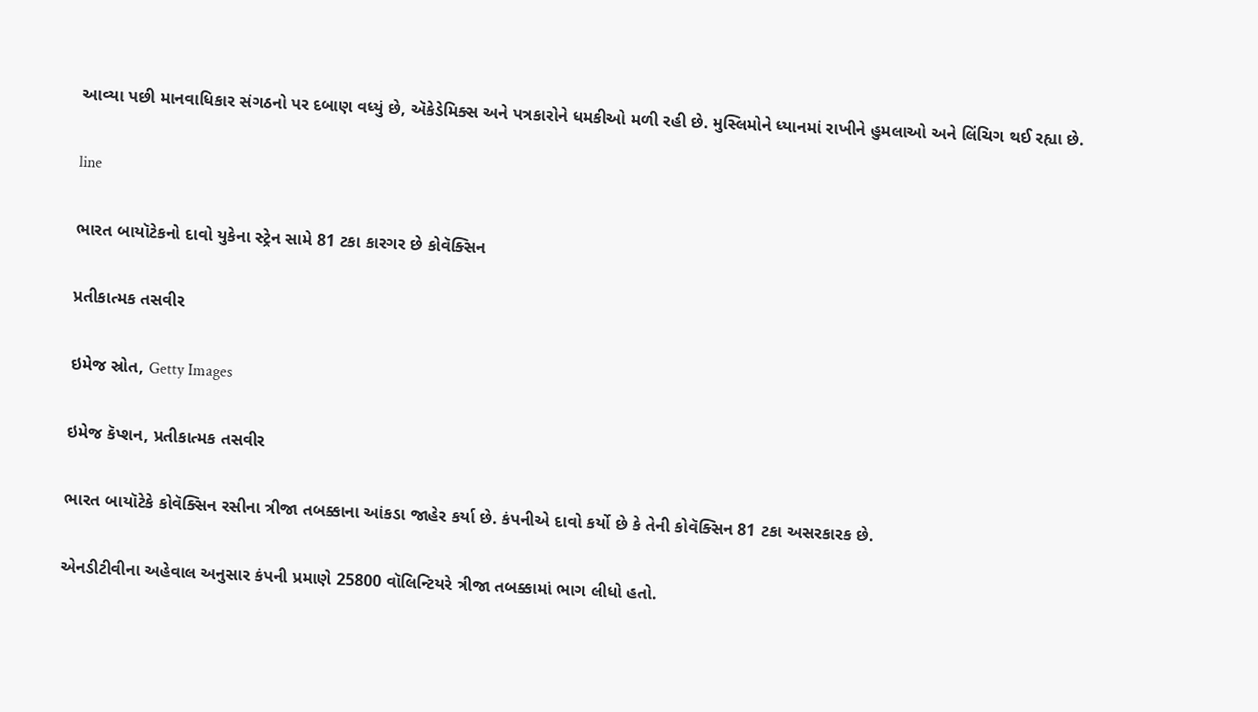આવ્યા પછી માનવાધિકાર સંગઠનો પર દબાણ વધ્યું છે, ઍકેડેમિક્સ અને પત્રકારોને ધમકીઓ મળી રહી છે. મુસ્લિમોને ધ્યાનમાં રાખીને હુમલાઓ અને લિંચિગ થઈ રહ્યા છે.

line

ભારત બાયૉટેકનો દાવો યુકેના સ્ટ્રેન સામે 81 ટકા કારગર છે કોવૅક્સિન

પ્રતીકાત્મક તસવીર

ઇમેજ સ્રોત, Getty Images

ઇમેજ કૅપ્શન, પ્રતીકાત્મક તસવીર

ભારત બાયૉટેકે કોવૅક્સિન રસીના ત્રીજા તબક્કાના આંકડા જાહેર કર્યા છે. કંપનીએ દાવો કર્યો છે કે તેની કોવૅક્સિન 81 ટકા અસરકારક છે.

એનડીટીવીના અહેવાલ અનુસાર કંપની પ્રમાણે 25800 વૉલિન્ટિયરે ત્રીજા તબક્કામાં ભાગ લીધો હતો.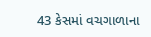43 કેસમાં વચગાળાના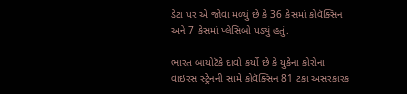ડેટા પર એ જોવા મળ્યું છે કે 36 કેસમાં કોવૅક્સિન અને 7 કેસમાં પ્લેસિબો પડ્યું હતું.

ભારત બાયોટૅકે દાવો કર્યો છે કે યુકેના કોરોના વાઇરસ સ્ટ્રેનની સામે કોવૅક્સિન 81 ટકા અસરકારક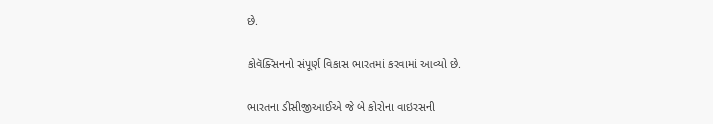છે.

કોવૅક્સિનનો સંપૂર્ણ વિકાસ ભારતમાં કરવામાં આવ્યો છે.

ભારતના ડીસીજીઆઈએ જે બે કોરોના વાઇરસની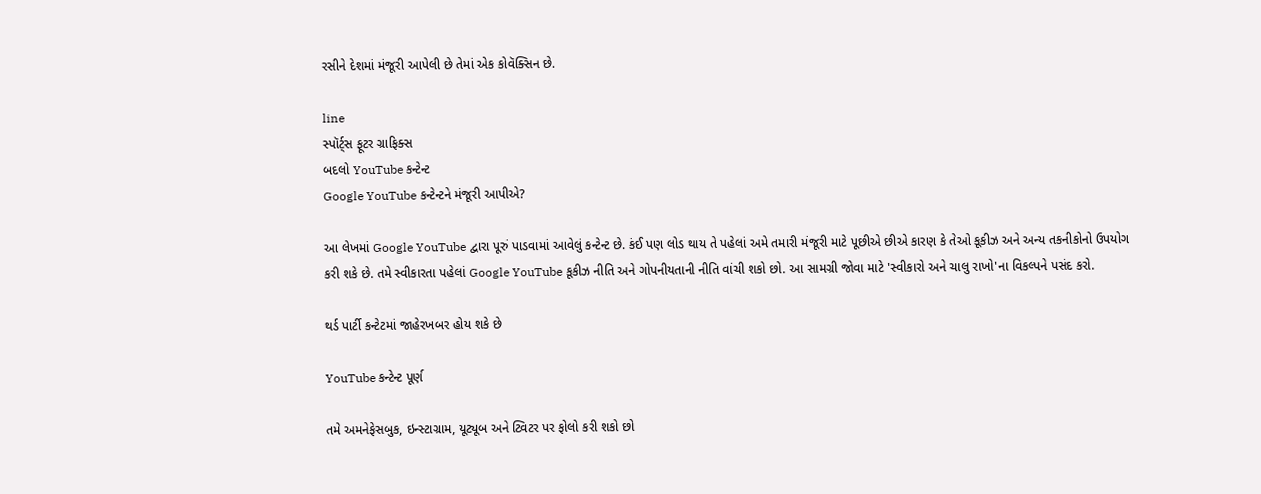રસીને દેશમાં મંજૂરી આપેલી છે તેમાં એક કોવૅક્સિન છે.

line
સ્પૉર્ટ્સ ફૂટર ગ્રાફિક્સ
બદલો YouTube કન્ટેન્ટ
Google YouTube કન્ટેન્ટને મંજૂરી આપીએ?

આ લેખમાં Google YouTube દ્વારા પૂરું પાડવામાં આવેલું કન્ટેન્ટ છે. કંઈ પણ લોડ થાય તે પહેલાં અમે તમારી મંજૂરી માટે પૂછીએ છીએ કારણ કે તેઓ કૂકીઝ અને અન્ય તકનીકોનો ઉપયોગ કરી શકે છે. તમે સ્વીકારતા પહેલાં Google YouTube કૂકીઝ નીતિ અને ગોપનીયતાની નીતિ વાંચી શકો છો. આ સામગ્રી જોવા માટે 'સ્વીકારો અને ચાલુ રાખો'ના વિકલ્પને પસંદ કરો.

થર્ડ પાર્ટી કન્ટેટમાં જાહેરખબર હોય શકે છે

YouTube કન્ટેન્ટ પૂર્ણ

તમે અમનેફેસબુક, ઇન્સ્ટાગ્રામ, યૂટ્યૂબ અને ટ્વિટર પર ફોલો કરી શકો છો